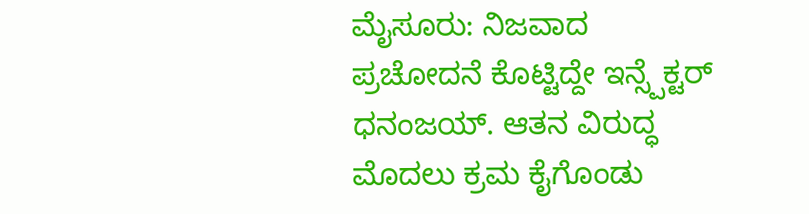ಮೈಸೂರು: ನಿಜವಾದ ಪ್ರಚೋದನೆ ಕೊಟ್ಟಿದ್ದೇ ಇನ್ಸ್ಪೆಕ್ಟರ್ ಧನಂಜಯ್. ಆತನ ವಿರುದ್ಧ ಮೊದಲು ಕ್ರಮ ಕೈಗೊಂಡು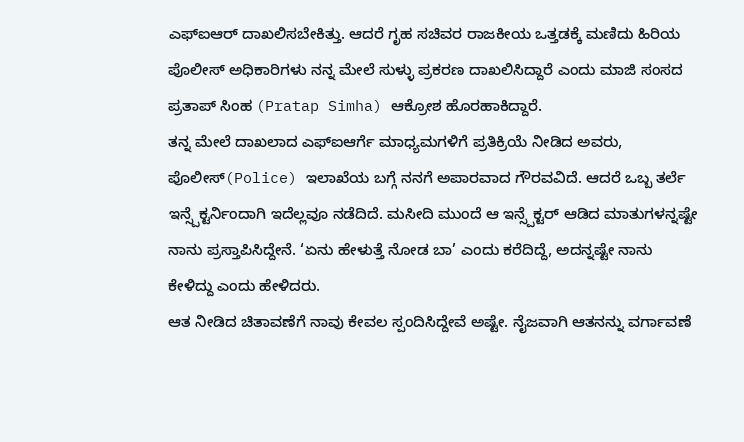ಎಫ್ಐಆರ್ ದಾಖಲಿಸಬೇಕಿತ್ತು. ಆದರೆ ಗೃಹ ಸಚಿವರ ರಾಜಕೀಯ ಒತ್ತಡಕ್ಕೆ ಮಣಿದು ಹಿರಿಯ ಪೊಲೀಸ್ ಅಧಿಕಾರಿಗಳು ನನ್ನ ಮೇಲೆ ಸುಳ್ಳು ಪ್ರಕರಣ ದಾಖಲಿಸಿದ್ದಾರೆ ಎಂದು ಮಾಜಿ ಸಂಸದ ಪ್ರತಾಪ್ ಸಿಂಹ (Pratap Simha) ಆಕ್ರೋಶ ಹೊರಹಾಕಿದ್ದಾರೆ.
ತನ್ನ ಮೇಲೆ ದಾಖಲಾದ ಎಫ್ಐಆರ್ಗೆ ಮಾಧ್ಯಮಗಳಿಗೆ ಪ್ರತಿಕ್ರಿಯೆ ನೀಡಿದ ಅವರು, ಪೊಲೀಸ್(Police) ಇಲಾಖೆಯ ಬಗ್ಗೆ ನನಗೆ ಅಪಾರವಾದ ಗೌರವವಿದೆ. ಆದರೆ ಒಬ್ಬ ತರ್ಲೆ ಇನ್ಸ್ಪೆಕ್ಟರ್ನಿಂದಾಗಿ ಇದೆಲ್ಲವೂ ನಡೆದಿದೆ. ಮಸೀದಿ ಮುಂದೆ ಆ ಇನ್ಸ್ಪೆಕ್ಟರ್ ಆಡಿದ ಮಾತುಗಳನ್ನಷ್ಟೇ ನಾನು ಪ್ರಸ್ತಾಪಿಸಿದ್ದೇನೆ. ‘ಏನು ಹೇಳುತ್ತೆ ನೋಡ ಬಾ’ ಎಂದು ಕರೆದಿದ್ದೆ, ಅದನ್ನಷ್ಟೇ ನಾನು ಕೇಳಿದ್ದು ಎಂದು ಹೇಳಿದರು.
ಆತ ನೀಡಿದ ಚಿತಾವಣೆಗೆ ನಾವು ಕೇವಲ ಸ್ಪಂದಿಸಿದ್ದೇವೆ ಅಷ್ಟೇ. ನೈಜವಾಗಿ ಆತನನ್ನು ವರ್ಗಾವಣೆ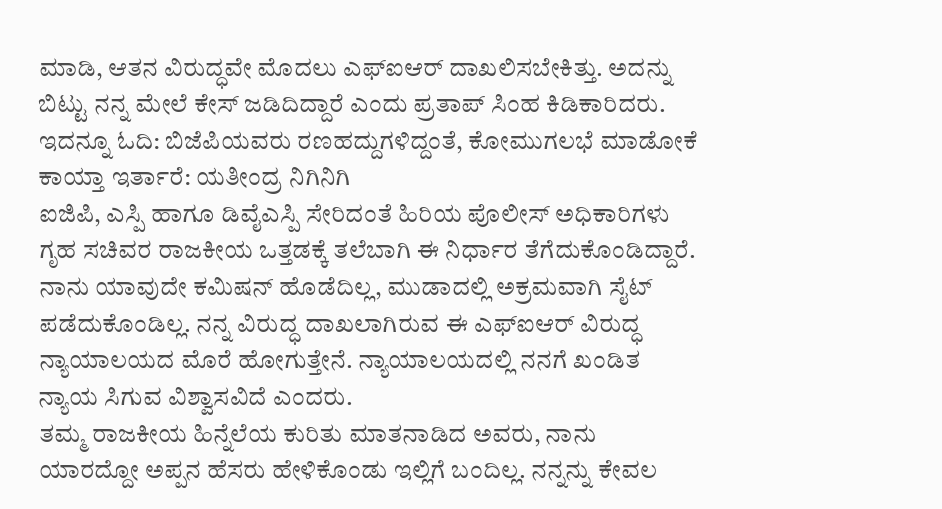ಮಾಡಿ, ಆತನ ವಿರುದ್ಧವೇ ಮೊದಲು ಎಫ್ಐಆರ್ ದಾಖಲಿಸಬೇಕಿತ್ತು. ಅದನ್ನು ಬಿಟ್ಟು ನನ್ನ ಮೇಲೆ ಕೇಸ್ ಜಡಿದಿದ್ದಾರೆ ಎಂದು ಪ್ರತಾಪ್ ಸಿಂಹ ಕಿಡಿಕಾರಿದರು. ಇದನ್ನೂ ಓದಿ: ಬಿಜೆಪಿಯವರು ರಣಹದ್ದುಗಳಿದ್ದಂತೆ, ಕೋಮುಗಲಭೆ ಮಾಡೋಕೆ ಕಾಯ್ತಾ ಇರ್ತಾರೆ: ಯತೀಂದ್ರ ನಿಗಿನಿಗಿ
ಐಜಿಪಿ, ಎಸ್ಪಿ ಹಾಗೂ ಡಿವೈಎಸ್ಪಿ ಸೇರಿದಂತೆ ಹಿರಿಯ ಪೊಲೀಸ್ ಅಧಿಕಾರಿಗಳು ಗೃಹ ಸಚಿವರ ರಾಜಕೀಯ ಒತ್ತಡಕ್ಕೆ ತಲೆಬಾಗಿ ಈ ನಿರ್ಧಾರ ತೆಗೆದುಕೊಂಡಿದ್ದಾರೆ. ನಾನು ಯಾವುದೇ ಕಮಿಷನ್ ಹೊಡೆದಿಲ್ಲ, ಮುಡಾದಲ್ಲಿ ಅಕ್ರಮವಾಗಿ ಸೈಟ್ ಪಡೆದುಕೊಂಡಿಲ್ಲ. ನನ್ನ ವಿರುದ್ಧ ದಾಖಲಾಗಿರುವ ಈ ಎಫ್ಐಆರ್ ವಿರುದ್ಧ ನ್ಯಾಯಾಲಯದ ಮೊರೆ ಹೋಗುತ್ತೇನೆ. ನ್ಯಾಯಾಲಯದಲ್ಲಿ ನನಗೆ ಖಂಡಿತ ನ್ಯಾಯ ಸಿಗುವ ವಿಶ್ವಾಸವಿದೆ ಎಂದರು.
ತಮ್ಮ ರಾಜಕೀಯ ಹಿನ್ನೆಲೆಯ ಕುರಿತು ಮಾತನಾಡಿದ ಅವರು, ನಾನು ಯಾರದ್ದೋ ಅಪ್ಪನ ಹೆಸರು ಹೇಳಿಕೊಂಡು ಇಲ್ಲಿಗೆ ಬಂದಿಲ್ಲ. ನನ್ನನ್ನು ಕೇವಲ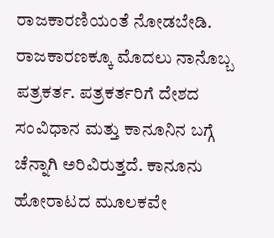ರಾಜಕಾರಣಿಯಂತೆ ನೋಡಬೇಡಿ. ರಾಜಕಾರಣಕ್ಕೂ ಮೊದಲು ನಾನೊಬ್ಬ ಪತ್ರಕರ್ತ. ಪತ್ರಕರ್ತರಿಗೆ ದೇಶದ ಸಂವಿಧಾನ ಮತ್ತು ಕಾನೂನಿನ ಬಗ್ಗೆ ಚೆನ್ನಾಗಿ ಅರಿವಿರುತ್ತದೆ. ಕಾನೂನು ಹೋರಾಟದ ಮೂಲಕವೇ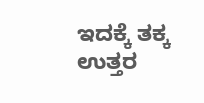ಇದಕ್ಕೆ ತಕ್ಕ ಉತ್ತರ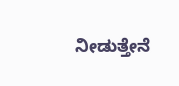ನೀಡುತ್ತೇನೆ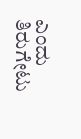ಎಂದು ತಿರುಗೇಟು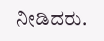ನೀಡಿದರು.